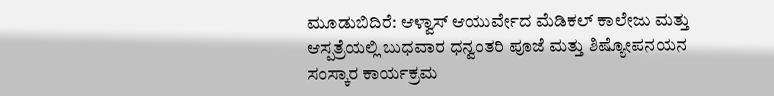ಮೂಡುಬಿದಿರೆ: ಆಳ್ವಾಸ್ ಆಯುರ್ವೇದ ಮೆಡಿಕಲ್ ಕಾಲೇಜು ಮತ್ತು ಆಸ್ಪತ್ರೆಯಲ್ಲಿ ಬುಧವಾರ ಧನ್ವಂತರಿ ಪೂಜೆ ಮತ್ತು ಶಿಷ್ಯೋಪನಯನ ಸಂಸ್ಕಾರ ಕಾರ್ಯಕ್ರಮ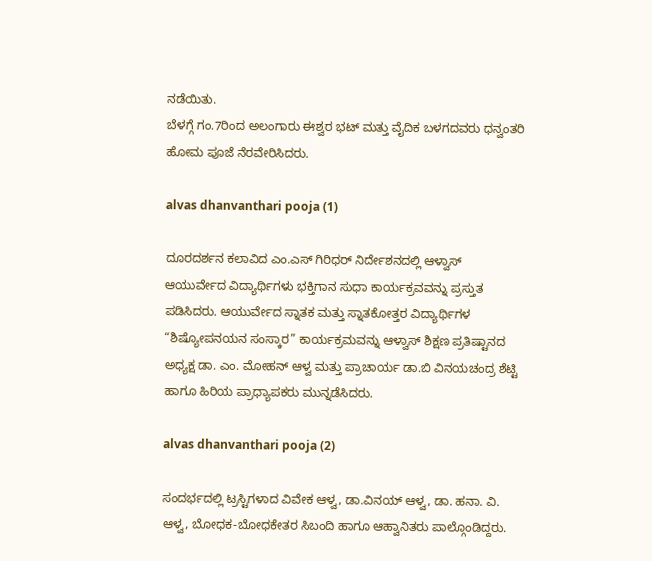ನಡೆಯಿತು.
ಬೆಳಗ್ಗೆ ಗಂ.7ರಿಂದ ಅಲಂಗಾರು ಈಶ್ವರ ಭಟ್ ಮತ್ತು ವೈದಿಕ ಬಳಗದವರು ಧನ್ವಂತರಿ ಹೋಮ ಪೂಜೆ ನೆರವೇರಿಸಿದರು.

alvas dhanvanthari pooja (1)

ದೂರದರ್ಶನ ಕಲಾವಿದ ಎಂ.ಎಸ್ ಗಿರಿಧರ್ ನಿರ್ದೇಶನದಲ್ಲಿ ಆಳ್ವಾಸ್ ಆಯುರ್ವೇದ ವಿದ್ಯಾರ್ಥಿಗಳು ಭಕ್ತಿಗಾನ ಸುಧಾ ಕಾರ್ಯಕ್ರವವನ್ನು ಪ್ರಸ್ತುತ ಪಡಿಸಿದರು. ಆಯುರ್ವೇದ ಸ್ನಾತಕ ಮತ್ತು ಸ್ನಾತಕೋತ್ತರ ವಿದ್ಯಾರ್ಥಿಗಳ “ಶಿಷ್ಯೋಪನಯನ ಸಂಸ್ಕಾರ” ಕಾರ್ಯಕ್ರಮವನ್ನು ಆಳ್ವಾಸ್ ಶಿಕ್ಷಣ ಪ್ರತಿಷ್ಟಾನದ ಅಧ್ಯಕ್ಷ ಡಾ. ಎಂ. ಮೋಹನ್ ಆಳ್ವ ಮತ್ತು ಪ್ರಾಚಾರ್ಯ ಡಾ.ಬಿ ವಿನಯಚಂದ್ರ ಶೆಟ್ಟಿ ಹಾಗೂ ಹಿರಿಯ ಪ್ರಾಧ್ಯಾಪಕರು ಮುನ್ನಡೆಸಿದರು.

alvas dhanvanthari pooja (2)

ಸಂದರ್ಭದಲ್ಲಿ ಟ್ರಸ್ಟಿಗಳಾದ ವಿವೇಕ ಆಳ್ವ, ಡಾ.ವಿನಯ್ ಆಳ್ವ, ಡಾ. ಹನಾ. ವಿ. ಆಳ್ವ, ಬೋಧಕ-ಬೋಧಕೇತರ ಸಿಬಂದಿ ಹಾಗೂ ಆಹ್ವಾನಿತರು ಪಾಲ್ಗೊಂಡಿದ್ದರು.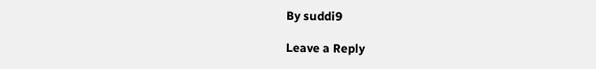By suddi9

Leave a Reply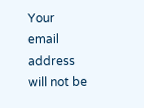Your email address will not be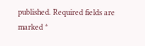published. Required fields are marked *